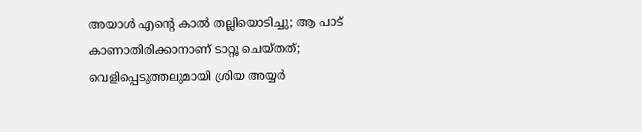അയാൾ എന്റെ കാൽ തല്ലിയൊടിച്ചു; ആ പാട് കാണാതിരിക്കാനാണ് ടാറ്റൂ ചെയ്തത്; വെളിപ്പെടുത്തലുമായി ശ്രിയ അയ്യർ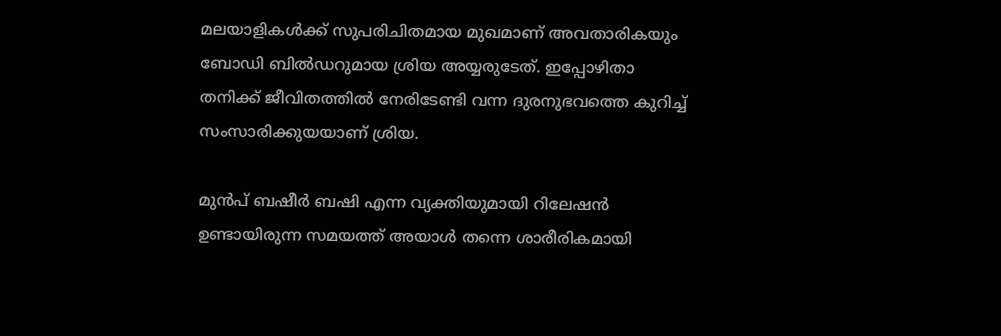മലയാളികൾക്ക് സുപരിചിതമായ മുഖമാണ് അവതാരികയും ബോഡി ബിൽഡറുമായ ശ്രിയ അയ്യരുടേത്. ഇപ്പോഴിതാ തനിക്ക് ജീവിതത്തിൽ നേരിടേണ്ടി വന്ന ദുരനുഭവത്തെ കുറിച്ച് സംസാരിക്കുയയാണ് ശ്രിയ.

മുൻപ് ബഷീർ ബഷി എന്ന വ്യക്തിയുമായി റിലേഷൻ ഉണ്ടായിരുന്ന സമയത്ത് അയാൾ തന്നെ ശാരീരികമായി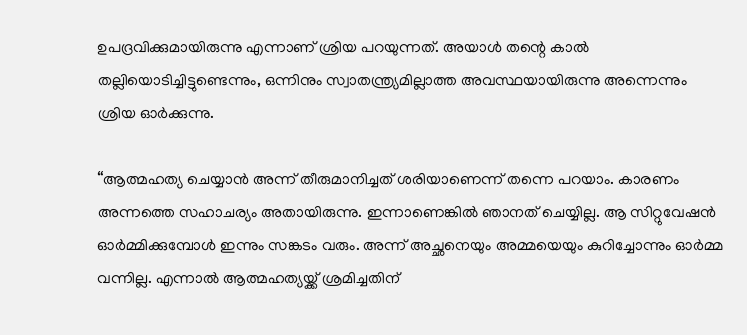ഉപദ്രവിക്കുമായിരുന്നു എന്നാണ് ശ്രിയ പറയുന്നത്. അയാൾ തന്റെ കാൽ തല്ലിയൊടിച്ചിട്ടുണ്ടെന്നും, ഒന്നിനും സ്വാതന്ത്ര്യമില്ലാത്ത അവസ്ഥയായിരുന്നു അന്നെന്നും ശ്രിയ ഓർക്കുന്നു.

“ആത്മഹത്യ ചെയ്യാന്‍ അന്ന് തീരുമാനിച്ചത് ശരിയാണെന്ന് തന്നെ പറയാം. കാരണം അന്നത്തെ സഹാചര്യം അതായിരുന്നു. ഇന്നാണെങ്കില്‍ ഞാനത് ചെയ്യില്ല. ആ സിറ്റുവേഷന്‍ ഓര്‍മ്മിക്കുമ്പോള്‍ ഇന്നും സങ്കടം വരും. അന്ന് അച്ഛനെയും അമ്മയെയും കുറിച്ചോന്നും ഓര്‍മ്മ വന്നില്ല. എന്നാല്‍ ആത്മഹത്യയ്ക്ക് ശ്രമിച്ചതിന്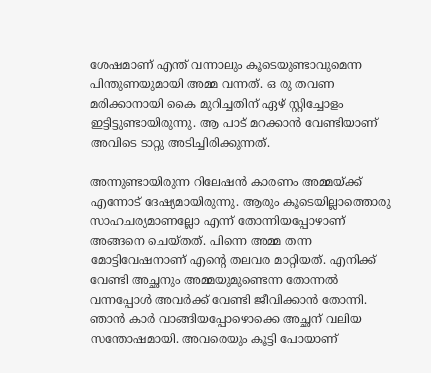ശേഷമാണ് എന്ത് വന്നാലും കൂടെയുണ്ടാവുമെന്ന പിന്തുണയുമായി അമ്മ വന്നത്. ഒ രു തവണ മരിക്കാനായി കൈ മുറിച്ചതിന് ഏഴ് സ്റ്റിച്ചോളം ഇട്ടിട്ടുണ്ടായിരുന്നു. ആ പാട് മറക്കാന്‍ വേണ്ടിയാണ് അവിടെ ടാറ്റു അടിച്ചിരിക്കുന്നത്.

അന്നുണ്ടായിരുന്ന റിലേഷന്‍ കാരണം അമ്മയ്ക്ക് എന്നോട് ദേഷ്യമായിരുന്നു. ആരും കൂടെയില്ലാത്തൊരു സാഹചര്യമാണല്ലോ എന്ന് തോന്നിയപ്പോഴാണ് അങ്ങനെ ചെയ്തത്. പിന്നെ അമ്മ തന്ന മോട്ടിവേഷനാണ് എന്റെ തലവര മാറ്റിയത്. എനിക്ക് വേണ്ടി അച്ഛനും അമ്മയുമുണ്ടെന്ന തോന്നല്‍ വന്നപ്പോള്‍ അവര്‍ക്ക് വേണ്ടി ജീവിക്കാന്‍ തോന്നി. ഞാന്‍ കാര്‍ വാങ്ങിയപ്പോഴൊക്കെ അച്ഛന് വലിയ സന്തോഷമായി. അവരെയും കൂട്ടി പോയാണ്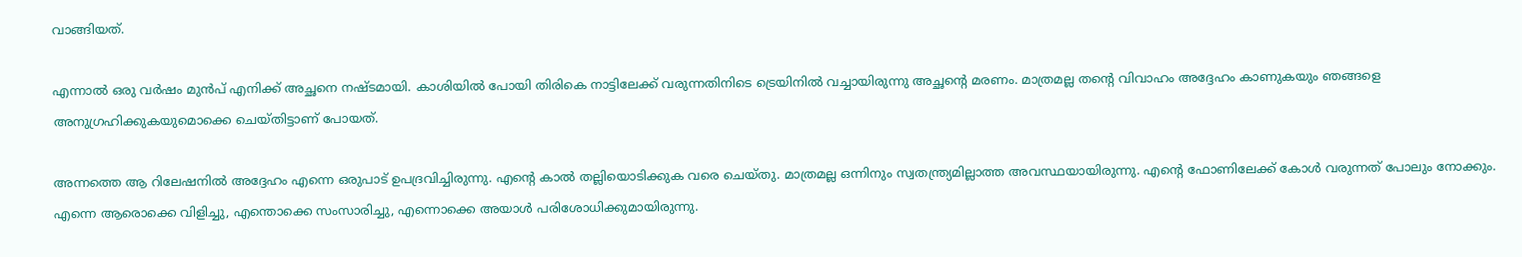വാങ്ങിയത്.

എന്നാല്‍ ഒരു വര്‍ഷം മുന്‍പ് എനിക്ക് അച്ഛനെ നഷ്ടമായി. കാശിയില്‍ പോയി തിരികെ നാട്ടിലേക്ക് വരുന്നതിനിടെ ട്രെയിനില്‍ വച്ചായിരുന്നു അച്ഛന്റെ മരണം. മാത്രമല്ല തന്റെ വിവാഹം അദ്ദേഹം കാണുകയും ഞങ്ങളെ അനുഗ്രഹിക്കുകയുമൊക്കെ ചെയ്തിട്ടാണ് പോയത്.

അന്നത്തെ ആ റിലേഷനില്‍ അദ്ദേഹം എന്നെ ഒരുപാട് ഉപദ്രവിച്ചിരുന്നു. എന്റെ കാല്‍ തല്ലിയൊടിക്കുക വരെ ചെയ്തു. മാത്രമല്ല ഒന്നിനും സ്വതന്ത്ര്യമില്ലാത്ത അവസ്ഥയായിരുന്നു. എന്റെ ഫോണിലേക്ക് കോള്‍ വരുന്നത് പോലും നോക്കും. എന്നെ ആരൊക്കെ വിളിച്ചു, എന്തൊക്കെ സംസാരിച്ചു, എന്നൊക്കെ അയാള്‍ പരിശോധിക്കുമായിരുന്നു.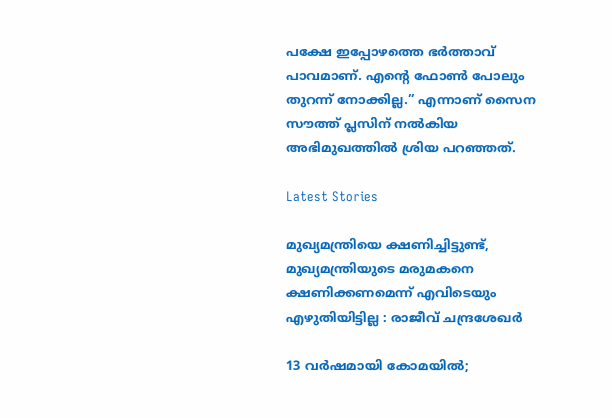പക്ഷേ ഇപ്പോഴത്തെ ഭര്‍ത്താവ് പാവമാണ്. എന്റെ ഫോണ്‍ പോലും തുറന്ന് നോക്കില്ല.” എന്നാണ് സൈന സൗത്ത് പ്ലസിന് നൽകിയ അഭിമുഖത്തിൽ ശ്രിയ പറഞ്ഞത്.

Latest Stories

മുഖ്യമന്ത്രിയെ ക്ഷണിച്ചിട്ടുണ്ട്, മുഖ്യമന്ത്രിയുടെ മരുമകനെ ക്ഷണിക്കണമെന്ന് എവിടെയും എഴുതിയിട്ടില്ല : രാജീവ് ചന്ദ്രശേഖർ

13 വർഷമായി കോമയിൽ;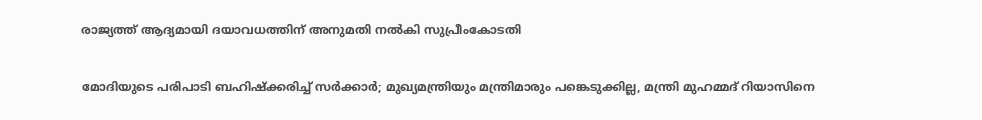രാജ്യത്ത് ആദ്യമായി ദയാവധത്തിന് അനുമതി നൽകി സുപ്രീംകോടതി

മോദിയുടെ പരിപാടി ബഹിഷ്ക്കരിച്ച് സർക്കാർ; മുഖ്യമന്ത്രിയും മന്ത്രിമാരും പങ്കെടുക്കില്ല, മന്ത്രി മുഹമ്മദ് റിയാസിനെ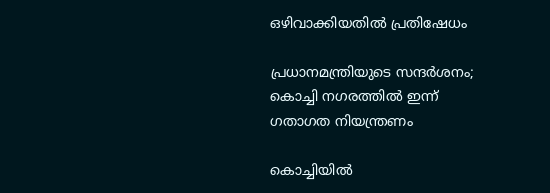ഒഴിവാക്കിയതിൽ പ്രതിഷേധം

പ്രധാനമന്ത്രിയുടെ സന്ദർശനം; കൊച്ചി നഗരത്തിൽ ഇന്ന് ഗതാഗത നിയന്ത്രണം

കൊച്ചിയിൽ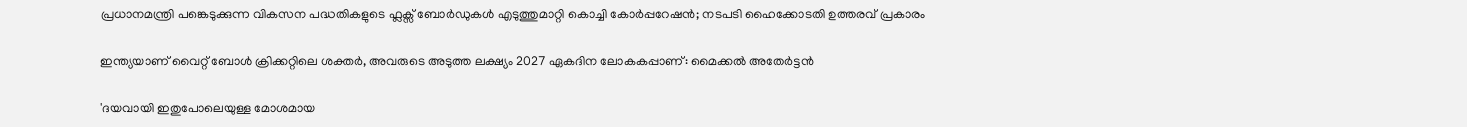പ്രധാനമന്ത്രി പങ്കെടുക്കുന്ന വികസന പദ്ധതികളുടെ ഫ്ലക്സ് ബോർഡുകൾ എടുത്തുമാറ്റി കൊച്ചി കോർപ്പറേഷൻ; നടപടി ഹൈക്കോടതി ഉത്തരവ് പ്രകാരം

ഇന്ത്യയാണ് വൈറ്റ് ബോൾ ക്രിക്കറ്റിലെ ശക്തർ, അവരുടെ അടുത്ത ലക്ഷ്യം 2027 ഏകദിന ലോകകപ്പാണ്: മൈക്കല്‍ അതേര്‍ട്ടന്‍

'ദയവായി ഇതുപോലെയുള്ള മോശമായ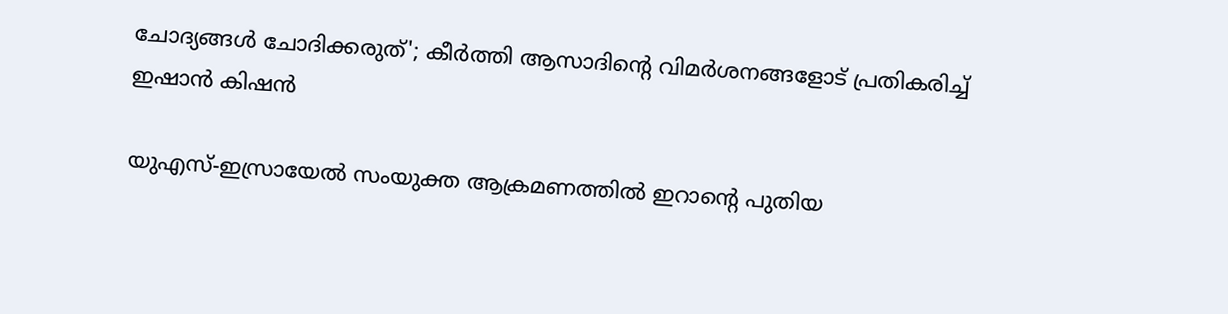ചോദ്യങ്ങൾ ചോദിക്കരുത്'; കീര്‍ത്തി ആസാദിന്റെ വിമര്‍ശനങ്ങളോട് പ്രതികരിച്ച് ഇഷാന്‍ കിഷന്‍

യുഎസ്-ഇസ്രായേൽ സംയുക്ത ആക്രമണത്തിൽ ഇറാന്റെ പുതിയ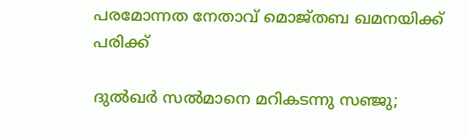പരമോന്നത നേതാവ് മൊജ്തബ ഖമനയിക്ക് പരിക്ക്

ദുൽഖർ സൽമാനെ മറികടന്നു സഞ്ജു;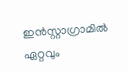ഇൻസ്റ്റാഗ്രാമിൽ ഏറ്റവും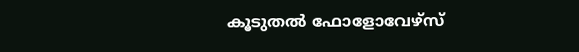കൂടുതൽ ഫോളോവേഴ്സ്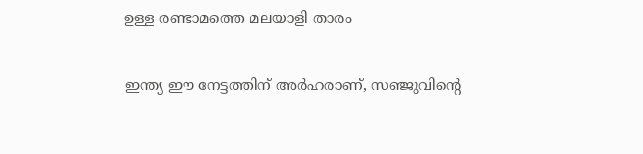ഉള്ള രണ്ടാമത്തെ മലയാളി താരം

ഇന്ത്യ ഈ നേട്ടത്തിന് അർഹരാണ്, സഞ്ജുവിന്റെ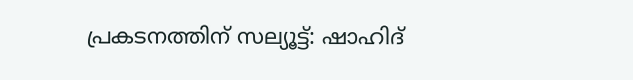പ്രകടനത്തിന് സല്യൂട്ട്: ഷാഹിദ്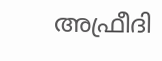അഫ്രീദി